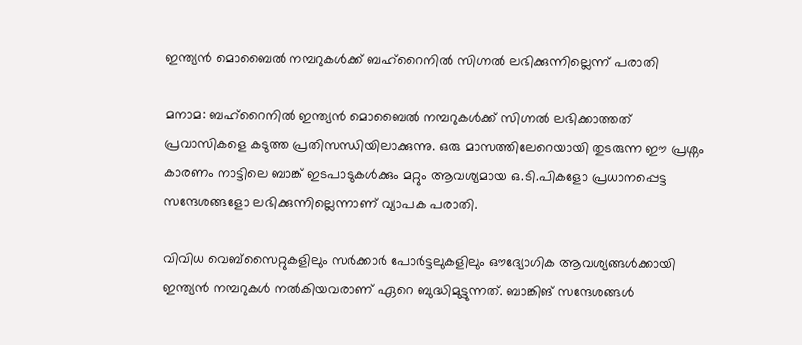ഇന്ത്യൻ മൊബൈൽ നമ്പറുകൾക്ക് ബഹ്‌റൈനിൽ സിഗ്നൽ ലഭിക്കുന്നില്ലെന്ന് പരാതി

മനാമ: ബഹ്‌റൈനിൽ ഇന്ത്യൻ മൊബൈൽ നമ്പറുകൾക്ക് സിഗ്നൽ ലഭിക്കാത്തത് പ്രവാസികളെ കടുത്ത പ്രതിസന്ധിയിലാക്കുന്നു. ഒരു മാസത്തിലേറെയായി തുടരുന്ന ഈ പ്രശ്നം കാരണം നാട്ടിലെ ബാങ്ക് ഇടപാടുകൾക്കും മറ്റും ആവശ്യമായ ഒ.ടി.പികളോ പ്രധാനപ്പെട്ട സന്ദേശങ്ങളോ ലഭിക്കുന്നില്ലെന്നാണ് വ്യാപക പരാതി.

വിവിധ വെബ്‌സൈറ്റുകളിലും സർക്കാർ പോർട്ടലുകളിലും ഔദ്യോഗിക ആവശ്യങ്ങൾക്കായി ഇന്ത്യൻ നമ്പറുകൾ നൽകിയവരാണ് ഏറെ ബുദ്ധിമുട്ടുന്നത്. ബാങ്കിങ് സന്ദേശങ്ങൾ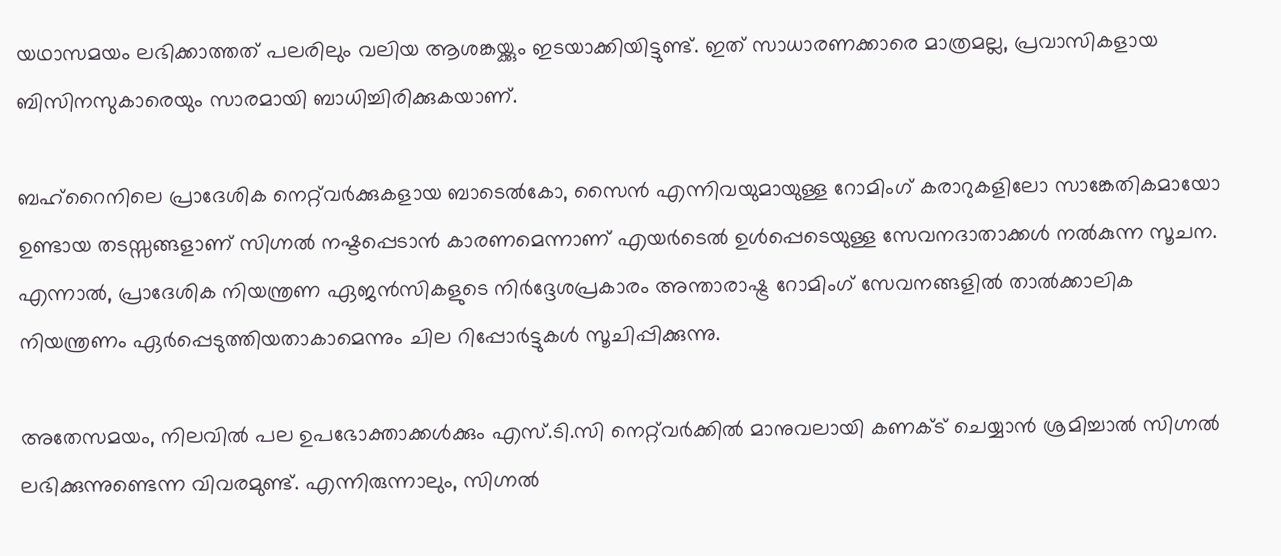യഥാസമയം ലഭിക്കാത്തത് പലരിലും വലിയ ആശങ്കയ്ക്കും ഇടയാക്കിയിട്ടുണ്ട്. ഇത് സാധാരണക്കാരെ മാത്രമല്ല, പ്രവാസികളായ ബിസിനസുകാരെയും സാരമായി ബാധിച്ചിരിക്കുകയാണ്.

ബഹ്‌റൈനിലെ പ്രാദേശിക നെറ്റ്‌വർക്കുകളായ ബാടെൽകോ, സൈൻ എന്നിവയുമായുള്ള റോമിംഗ് കരാറുകളിലോ സാങ്കേതികമായോ ഉണ്ടായ തടസ്സങ്ങളാണ് സിഗ്നൽ നഷ്ടപ്പെടാൻ കാരണമെന്നാണ് എയർടെൽ ഉൾപ്പെടെയുള്ള സേവനദാതാക്കൾ നൽകുന്ന സൂചന. എന്നാൽ, പ്രാദേശിക നിയന്ത്രണ ഏജൻസികളുടെ നിർദ്ദേശപ്രകാരം അന്താരാഷ്ട്ര റോമിംഗ് സേവനങ്ങളിൽ താൽക്കാലിക നിയന്ത്രണം ഏർപ്പെടുത്തിയതാകാമെന്നും ചില റിപ്പോർട്ടുകൾ സൂചിപ്പിക്കുന്നു.

അതേസമയം, നിലവിൽ പല ഉപഭോക്താക്കൾക്കും എസ്‌.ടി.സി നെറ്റ്‌വർക്കിൽ മാനുവലായി കണക്ട് ചെയ്യാൻ ശ്രമിച്ചാൽ സിഗ്നൽ ലഭിക്കുന്നുണ്ടെന്ന വിവരമുണ്ട്. എന്നിരുന്നാലും, സിഗ്നൽ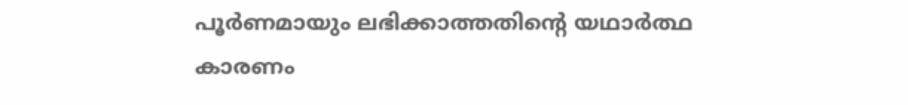പൂർണമായും ലഭിക്കാത്തതിൻ്റെ യഥാർത്ഥ കാരണം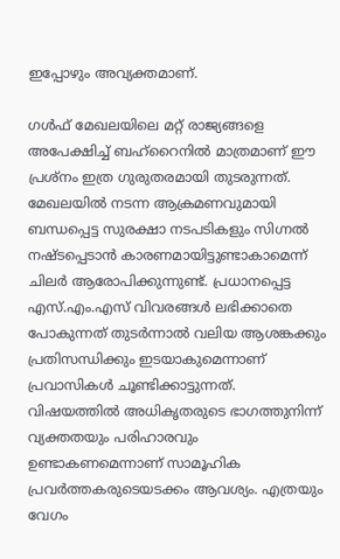ഇപ്പോഴും അവ്യക്തമാണ്.

ഗൾഫ് മേഖലയിലെ മറ്റ് രാജ്യങ്ങളെ അപേക്ഷിച്ച് ബഹ്‌റൈനിൽ മാത്രമാണ് ഈ പ്രശ്നം ഇത്ര ഗുരുതരമായി തുടരുന്നത്. മേഖലയിൽ നടന്ന ആക്രമണവുമായി ബന്ധപ്പെട്ട സുരക്ഷാ നടപടികളും സിഗ്നൽ നഷ്ടപ്പെടാൻ കാരണമായിട്ടുണ്ടാകാമെന്ന് ചിലർ ആരോപിക്കുന്നുണ്ട്. പ്രധാനപ്പെട്ട എസ്.എം.എസ് വിവരങ്ങൾ ലഭിക്കാതെ പോകുന്നത് തുടർന്നാൽ വലിയ ആശങ്കക്കും പ്രതിസന്ധിക്കും ഇടയാകുമെന്നാണ് പ്രവാസികൾ ചൂണ്ടിക്കാട്ടുന്നത്. വിഷയത്തിൽ അധികൃതരുടെ ഭാഗത്തുനിന്ന് വ്യക്തതയും പരിഹാരവും ഉണ്ടാകണമെന്നാണ് സാമൂഹിക പ്രവർത്തകരുടെയടക്കം ആവശ്യം. എത്രയും വേഗം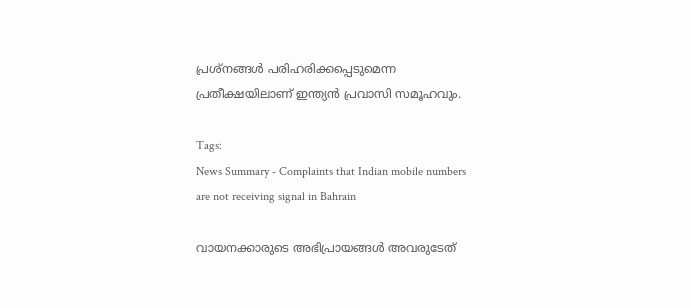പ്രശ്നങ്ങൾ പരിഹരിക്കപ്പെടുമെന്ന പ്രതീക്ഷയിലാണ് ഇന്ത്യൻ പ്രവാസി സമൂഹവും.

Tags:
News Summary - Complaints that Indian mobile numbers are not receiving signal in Bahrain

വായനക്കാരുടെ അഭിപ്രായങ്ങള്‍ അവരുടേത്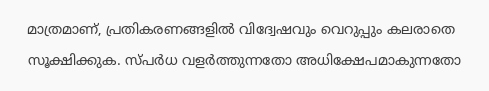മാത്രമാണ്, പ്രതികരണങ്ങളിൽ വിദ്വേഷവും വെറുപ്പും കലരാതെ സൂക്ഷിക്കുക. സ്പർധ വളർത്തുന്നതോ അധിക്ഷേപമാകുന്നതോ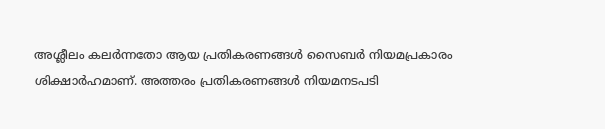അശ്ലീലം കലർന്നതോ ആയ പ്രതികരണങ്ങൾ സൈബർ നിയമപ്രകാരം ശിക്ഷാർഹമാണ്. അത്തരം പ്രതികരണങ്ങൾ നിയമനടപടി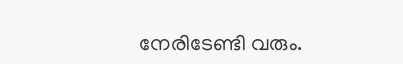നേരിടേണ്ടി വരും.